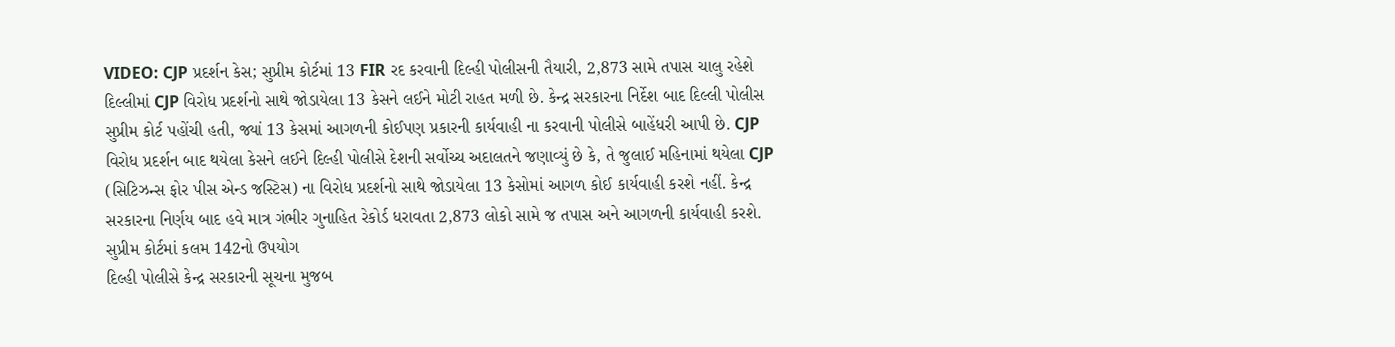VIDEO: CJP પ્રદર્શન કેસ; સુપ્રીમ કોર્ટમાં 13 FIR રદ કરવાની દિલ્હી પોલીસની તૈયારી, 2,873 સામે તપાસ ચાલુ રહેશે
દિલ્લીમાં CJP વિરોધ પ્રદર્શનો સાથે જોડાયેલા 13 કેસને લઈને મોટી રાહત મળી છે. કેન્દ્ર સરકારના નિર્દેશ બાદ દિલ્લી પોલીસ સુપ્રીમ કોર્ટ પહોંચી હતી, જ્યાં 13 કેસમાં આગળની કોઈપણ પ્રકારની કાર્યવાહી ના કરવાની પોલીસે બાહેંધરી આપી છે. CJP વિરોધ પ્રદર્શન બાદ થયેલા કેસને લઈને દિલ્હી પોલીસે દેશની સર્વોચ્ચ અદાલતને જણાવ્યું છે કે, તે જુલાઈ મહિનામાં થયેલા CJP (સિટિઝન્સ ફોર પીસ એન્ડ જસ્ટિસ) ના વિરોધ પ્રદર્શનો સાથે જોડાયેલા 13 કેસોમાં આગળ કોઈ કાર્યવાહી કરશે નહીં. કેન્દ્ર સરકારના નિર્ણય બાદ હવે માત્ર ગંભીર ગુનાહિત રેકોર્ડ ધરાવતા 2,873 લોકો સામે જ તપાસ અને આગળની કાર્યવાહી કરશે.
સુપ્રીમ કોર્ટમાં કલમ 142નો ઉપયોગ
દિલ્હી પોલીસે કેન્દ્ર સરકારની સૂચના મુજબ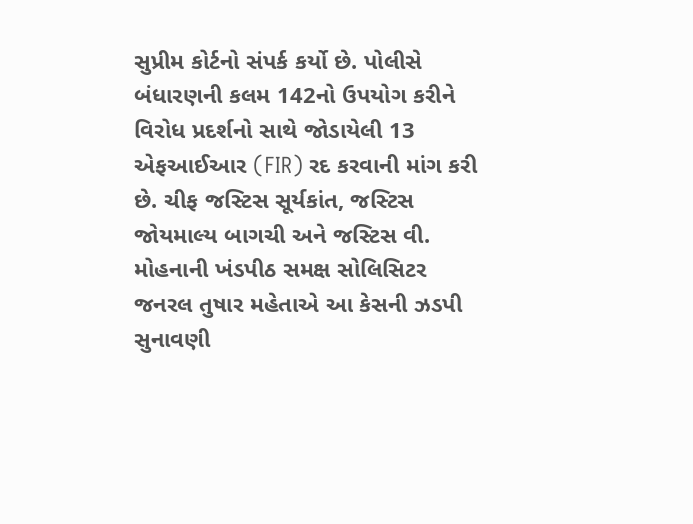સુપ્રીમ કોર્ટનો સંપર્ક કર્યો છે. પોલીસે બંધારણની કલમ 142નો ઉપયોગ કરીને વિરોધ પ્રદર્શનો સાથે જોડાયેલી 13 એફઆઈઆર (FIR) રદ કરવાની માંગ કરી છે. ચીફ જસ્ટિસ સૂર્યકાંત, જસ્ટિસ જોયમાલ્ય બાગચી અને જસ્ટિસ વી. મોહનાની ખંડપીઠ સમક્ષ સોલિસિટર જનરલ તુષાર મહેતાએ આ કેસની ઝડપી સુનાવણી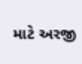માટે અરજી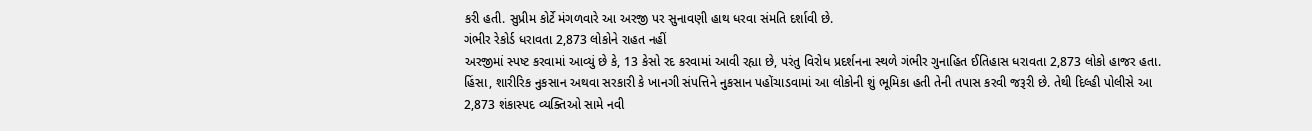કરી હતી. સુપ્રીમ કોર્ટે મંગળવારે આ અરજી પર સુનાવણી હાથ ધરવા સંમતિ દર્શાવી છે.
ગંભીર રેકોર્ડ ધરાવતા 2,873 લોકોને રાહત નહીં
અરજીમાં સ્પષ્ટ કરવામાં આવ્યું છે કે, 13 કેસો રદ કરવામાં આવી રહ્યા છે, પરંતુ વિરોધ પ્રદર્શનના સ્થળે ગંભીર ગુનાહિત ઈતિહાસ ધરાવતા 2,873 લોકો હાજર હતા. હિંસા, શારીરિક નુકસાન અથવા સરકારી કે ખાનગી સંપત્તિને નુકસાન પહોંચાડવામાં આ લોકોની શું ભૂમિકા હતી તેની તપાસ કરવી જરૂરી છે. તેથી દિલ્હી પોલીસે આ 2,873 શંકાસ્પદ વ્યક્તિઓ સામે નવી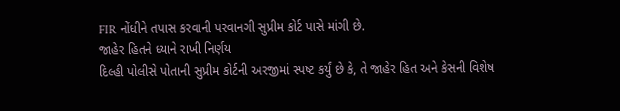FIR નોંધીને તપાસ કરવાની પરવાનગી સુપ્રીમ કોર્ટ પાસે માંગી છે.
જાહેર હિતને ધ્યાને રાખી નિર્ણય
દિલ્હી પોલીસે પોતાની સુપ્રીમ કોર્ટની અરજીમાં સ્પષ્ટ કર્યું છે કે, તે જાહેર હિત અને કેસની વિશેષ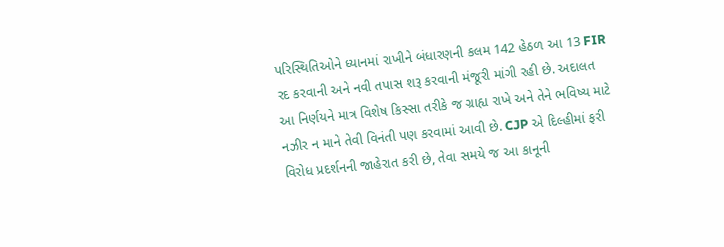પરિસ્થિતિઓને ધ્યાનમાં રાખીને બંધારણની કલમ 142 હેઠળ આ 13 FIR રદ કરવાની અને નવી તપાસ શરૂ કરવાની મંજૂરી માંગી રહી છે. અદાલત આ નિર્ણયને માત્ર વિશેષ કિસ્સા તરીકે જ ગ્રાહ્ય રાખે અને તેને ભવિષ્ય માટે નઝીર ન માને તેવી વિનંતી પણ કરવામાં આવી છે. CJP એ દિલ્હીમાં ફરી વિરોધ પ્રદર્શનની જાહેરાત કરી છે, તેવા સમયે જ આ કાનૂની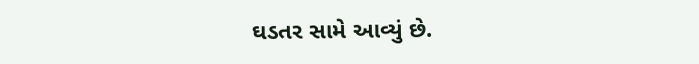ઘડતર સામે આવ્યું છે.